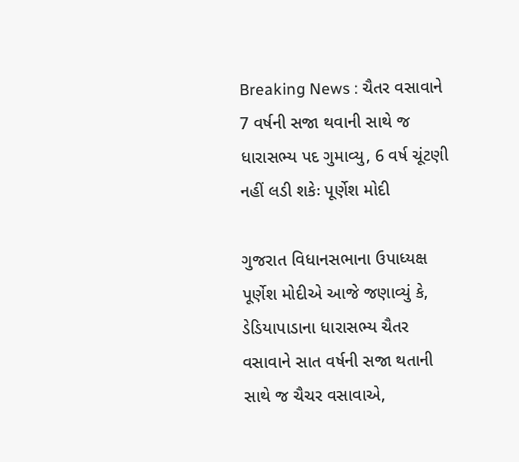Breaking News : ચૈતર વસાવાને 7 વર્ષની સજા થવાની સાથે જ ધારાસભ્ય પદ ગુમાવ્યુ, 6 વર્ષ ચૂંટણી નહીં લડી શકેઃ પૂર્ણેશ મોદી

ગુજરાત વિધાનસભાના ઉપાધ્યક્ષ પૂર્ણેશ મોદીએ આજે જણાવ્યું કે, ડેડિયાપાડાના ધારાસભ્ય ચૈતર વસાવાને સાત વર્ષની સજા થતાની સાથે જ ચૈચર વસાવાએ,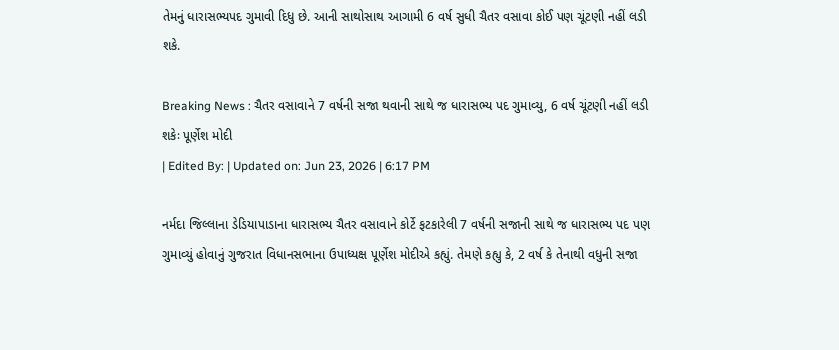તેમનું ધારાસભ્યપદ ગુમાવી દિધુ છે. આની સાથોસાથ આગામી 6 વર્ષ સુધી ચૈતર વસાવા કોઈ પણ ચૂંટણી નહીં લડી શકે.

Breaking News : ચૈતર વસાવાને 7 વર્ષની સજા થવાની સાથે જ ધારાસભ્ય પદ ગુમાવ્યુ, 6 વર્ષ ચૂંટણી નહીં લડી શકેઃ પૂર્ણેશ મોદી
| Edited By: | Updated on: Jun 23, 2026 | 6:17 PM

નર્મદા જિલ્લાના ડેડિયાપાડાના ધારાસભ્ય ચૈતર વસાવાને કોર્ટે ફટકારેલી 7 વર્ષની સજાની સાથે જ ધારાસભ્ય પદ પણ ગુમાવ્યું હોવાનું ગુજરાત વિધાનસભાના ઉપાધ્યક્ષ પૂર્ણેશ મોદીએ કહ્યું. તેમણે કહ્યુ કે, 2 વર્ષ કે તેનાથી વધુની સજા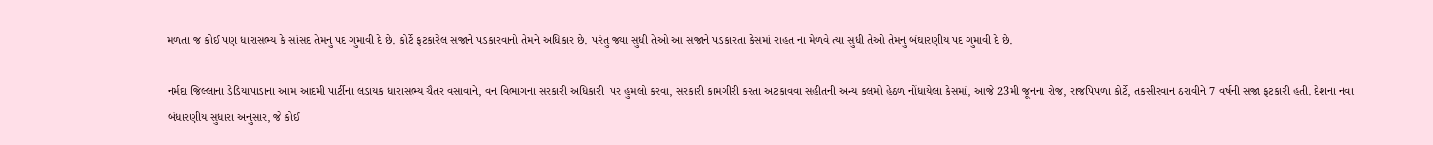મળતા જ કોઈ પણ ધારાસભ્ય કે સાંસદ તેમનુ પદ ગુમાવી દે છે. કોર્ટે ફટકારેલ સજાને પડકારવાનો તેમને અધિકાર છે. પરંતુ જ્યા સુધી તેઓ આ સજાને પડકારતા કેસમાં રાહત ના મેળવે ત્યા સુધી તેઓ તેમનુ બંઘારણીય પદ ગુમાવી દે છે.

નર્મદા જિલ્લાના ડેડિયાપાડાના આમ આદમી પાર્ટીના લડાયક ધારાસભ્ય ચૈતર વસાવાને, વન વિભાગના સરકારી અધિકારી  પર હુમલો કરવા, સરકારી કામગીરી કરતા અટકાવવા સહીતની અન્ય કલમો હેઠળ નોંધાયેલા કેસમાં, આજે 23મી જૂનના રોજ, રાજપિપળા કોર્ટે, તકસીરવાન ઠરાવીને 7 વર્ષની સજા ફટકારી હતી. દેશના નવા બંધારણીય સુધારા અનુસાર, જે કોઈ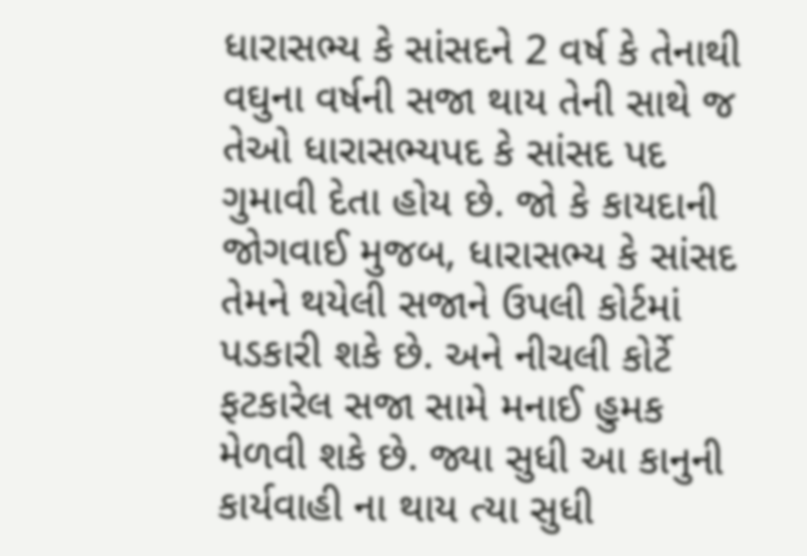ધારાસભ્ય કે સાંસદને 2 વર્ષ કે તેનાથી વઘુના વર્ષની સજા થાય તેની સાથે જ તેઓ ધારાસભ્યપદ કે સાંસદ પદ ગુમાવી દેતા હોય છે. જો કે કાયદાની જોગવાઈ મુજબ, ધારાસભ્ય કે સાંસદ તેમને થયેલી સજાને ઉપલી કોર્ટમાં પડકારી શકે છે. અને નીચલી કોર્ટે ફટકારેલ સજા સામે મનાઈ હુમક મેળવી શકે છે. જ્યા સુધી આ કાનુની કાર્યવાહી ના થાય ત્યા સુધી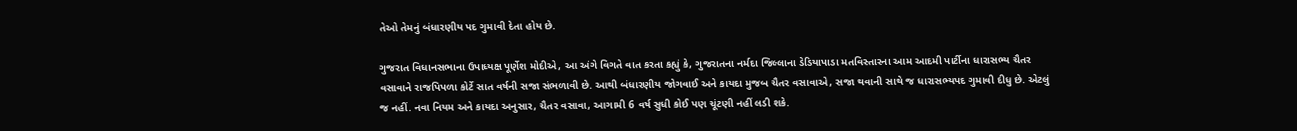તેઓ તેમનું બંધારણીય પદ ગુમાવી દેતા હોય છે.

ગુજરાત વિધાનસભાના ઉપાધ્યક્ષ પૂર્ણેશ મોદીએ, આ અંગે વિગતે વાત કરતા કહ્યું કે, ગુજરાતના નર્મદા જિલ્લાના ડેડિયાપાડા મતવિસ્તારના આમ આદમી પાર્ટીના ધારાસભ્ય ચૈતર વસાવાને રાજપિપળા કોર્ટે સાત વર્ષની સજા સંભળાવી છે. આથી બંધારણીય જોગવાઈ અને કાયદા મુજબ ચૈતર વસાવાએ, સજા થવાની સાથે જ ધારાસભ્યપદ ગુમાવી દીધુ છે. એટલું જ નહીં. નવા નિયમ અને કાયદા અનુસાર, ચૈતર વસાવા, આગામી 6 વર્ષ સુધી કોઈ પણ ચૂંટણી નહીં લડી શકે.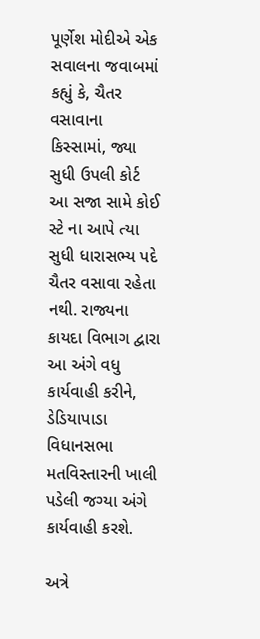પૂર્ણેશ મોદીએ એક સવાલના જવાબમાં કહ્યું કે, ચૈતર વસાવાના કિસ્સામાં, જ્યા સુધી ઉપલી કોર્ટ આ સજા સામે કોઈ સ્ટે ના આપે ત્યા સુધી ધારાસભ્ય પદે ચૈતર વસાવા રહેતા નથી. રાજ્યના કાયદા વિભાગ દ્વારા આ અંગે વધુ કાર્યવાહી કરીને, ડેડિયાપાડા વિધાનસભા મતવિસ્તારની ખાલી પડેલી જગ્યા અંગે કાર્યવાહી કરશે.

અત્રે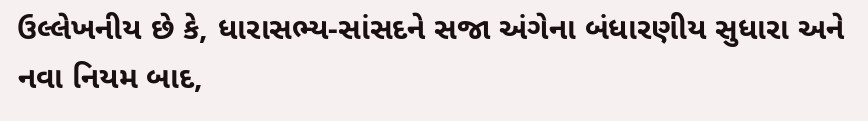ઉલ્લેખનીય છે કે, ધારાસભ્ય-સાંસદને સજા અંગેના બંધારણીય સુધારા અને નવા નિયમ બાદ,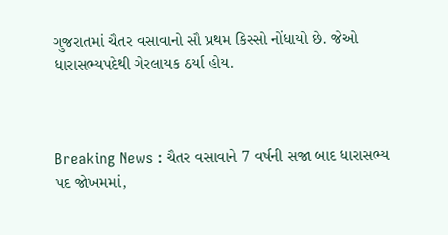ગુજરાતમાં ચૈતર વસાવાનો સૌ પ્રથમ કિસ્સો નોંધાયો છે. જેઓ ધારાસભ્યપદેથી ગેરલાયક ઠર્યા હોય.



Breaking News : ચૈતર વસાવાને 7 વર્ષની સજા બાદ ધારાસભ્ય પદ જોખમમાં,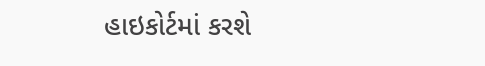હાઇકોર્ટમાં કરશે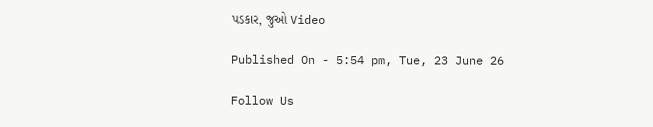પડકાર, જુઓ Video

Published On - 5:54 pm, Tue, 23 June 26

Follow Us